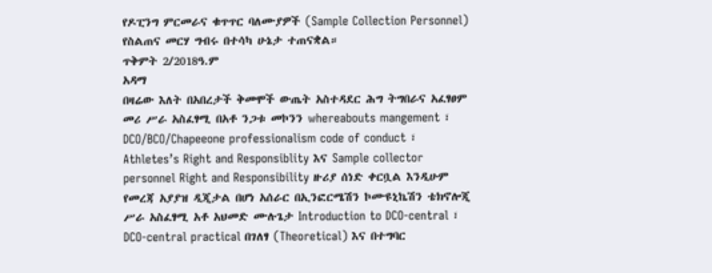የዶፒንግ ምርመራና ቁጥጥር ባለሙያዎች (Sample Collection Personnel) የስልጠና መርሃ ግብሩ በተሳካ ሁኔታ ተጠናቋል።
ጥቅምት 2/2018ዓ.ም
አዳማ
በዛሬው እለት በአበረታች ቅመሞች ውጤት አስተዳደር ሕግ ትግበራና አፈፃፀም መሪ ሥራ አስፈፃሚ በአቶ ንጋቱ መኮንን whereabouts mangement ፣ DCO/BCO/Chapeeone professionalism code of conduct ፣ Athletes’s Right and Responsiblity እና Sample collector personnel Right and Responsibility ዙሪያ ሰነድ ቀርቧል እንዲሁም የመረጃ አያያዝ ዲጂታል በሆነ አሰራር በኢንፎርሜሽን ኮሙዩኒኬሽን ቴክኖሎጂ ሥራ አስፈፃሚ አቶ አህመድ ሙሉጌታ Introduction to DCO-central ፣ DCO-central practical በገለፃ (Theoretical) እና በተግባር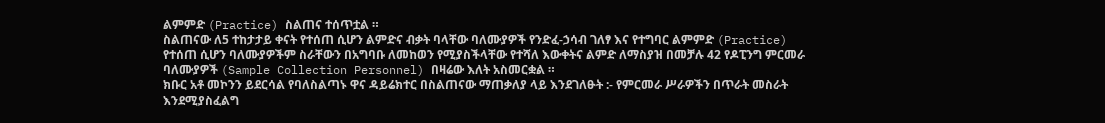ልምምድ (Practice) ስልጠና ተሰጥቷል ።
ስልጠናው ለ5 ተከታታይ ቀናት የተሰጠ ሲሆን ልምድና ብቃት ባላቸው ባለሙያዎች የንድፈ-ኃሳብ ገለፃ እና የተግባር ልምምድ (Practice) የተሰጠ ሲሆን ባለሙያዎችም ስራቸውን በአግባቡ ለመከወን የሚያስችላቸው የተሻለ እውቀትና ልምድ ለማስያዝ በመቻሉ 42 የዶፒንግ ምርመራ ባለሙያዎች (Sample Collection Personnel) በዛሬው እለት አስመርቋል ።
ክቡር አቶ መኮንን ይደርሳል የባለስልጣኑ ዋና ዳይሬክተር በስልጠናው ማጠቃለያ ላይ እንደገለፁት :- የምርመራ ሥራዎችን በጥራት መስራት እንደሚያስፈልግ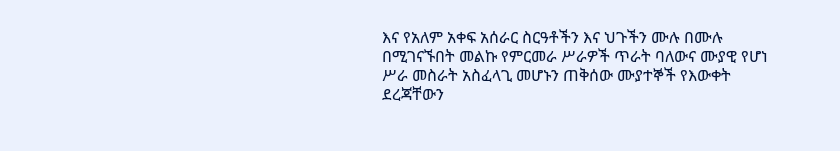እና የአለም አቀፍ አሰራር ስርዓቶችን እና ህጉችን ሙሉ በሙሉ በሚገናኙበት መልኩ የምርመራ ሥራዎች ጥራት ባለውና ሙያዊ የሆነ ሥራ መስራት አስፈላጊ መሆኑን ጠቅሰው ሙያተኞች የእውቀት ደረጃቸውን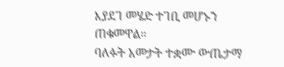እያደገ መሄድ ተገቢ መሆኑን ጠቁመዋል።
ባለፉት አመታት ተቋሙ ውጤታማ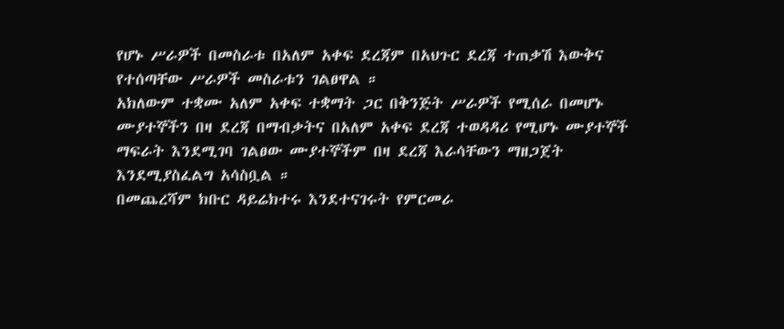የሆኑ ሥራዎች በመስራቱ በአለም አቀፍ ደረጃም በአህጉር ደረጃ ተጠቃሽ እውቅና የተሰጣቸው ሥራዎች መስራቱን ገልፀዋል ።
አክለውም ተቋሙ አለም አቀፍ ተቋማት ጋር በቅንጅት ሥራዎች የሚሰራ በመሆኑ ሙያተኞችን በዛ ደረጃ በማብቃትና በአለም አቀፍ ደረጃ ተወዳዳሪ የሚሆኑ ሙያተኞች ማፍራት እንደሚገባ ገልፀው ሙያተኞችም በዛ ደረጃ እራሳቸውን ማዘጋጀት እንደሚያስፈልግ አሳስቧል ።
በመጨረሻም ክቡር ዳይሬክተሩ እንደተናገሩት የምርመራ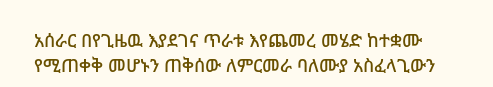አሰራር በየጊዜዉ እያደገና ጥራቱ እየጨመረ መሄድ ከተቋሙ የሚጠቀቅ መሆኑን ጠቅሰው ለምርመራ ባለሙያ አስፈላጊውን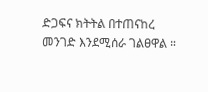ድጋፍና ክትትል በተጠናከረ መንገድ እንደሚሰራ ገልፀዋል ።